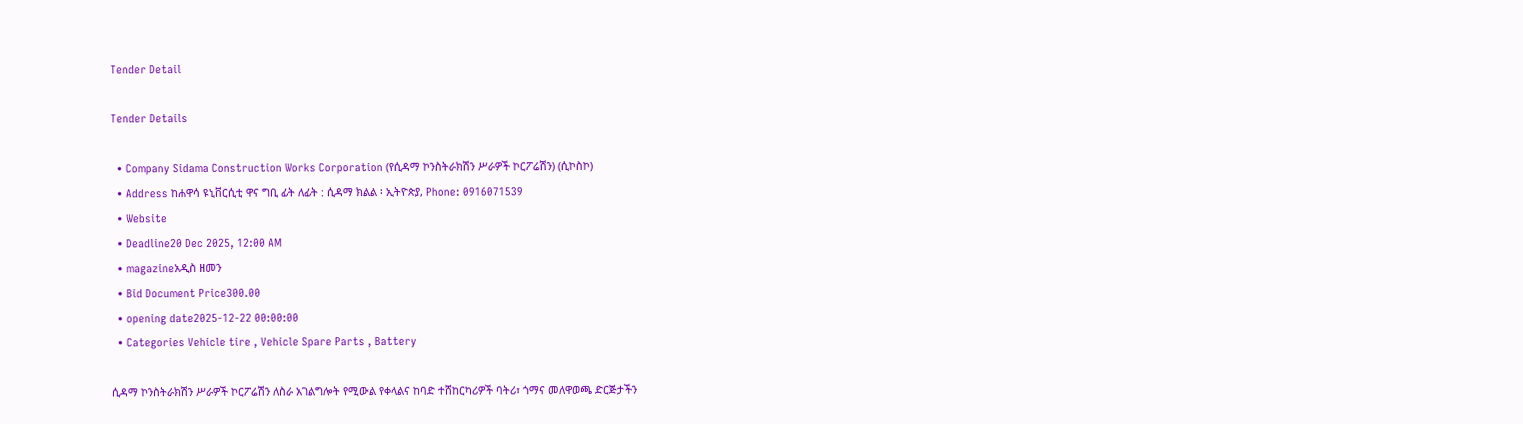Tender Detail

Tender Details

  • Company Sidama Construction Works Corporation (የሲዳማ ኮንስትራክሽን ሥራዎች ኮርፖሬሽን) (ሲኮስኮ)
  • Address ከሐዋሳ ዩኒቨርሲቲ ዋና ግቢ ፊት ለፊት : ሲዳማ ክልል ፡ ኢትዮጵያ, Phone: 0916071539
  • Website
  • Deadline20 Dec 2025, 12:00 AM
  • magazineአዲስ ዘመን
  • Bid Document Price300.00
  • opening date2025-12-22 00:00:00
  • Categories Vehicle tire , Vehicle Spare Parts , Battery

ሲዳማ ኮንስትራክሽን ሥራዎች ኮርፖሬሽን ለስራ አገልግሎት የሚውል የቀላልና ከባድ ተሸከርካሪዎች ባትሪ፣ ጎማና መለዋወጫ ድርጅታችን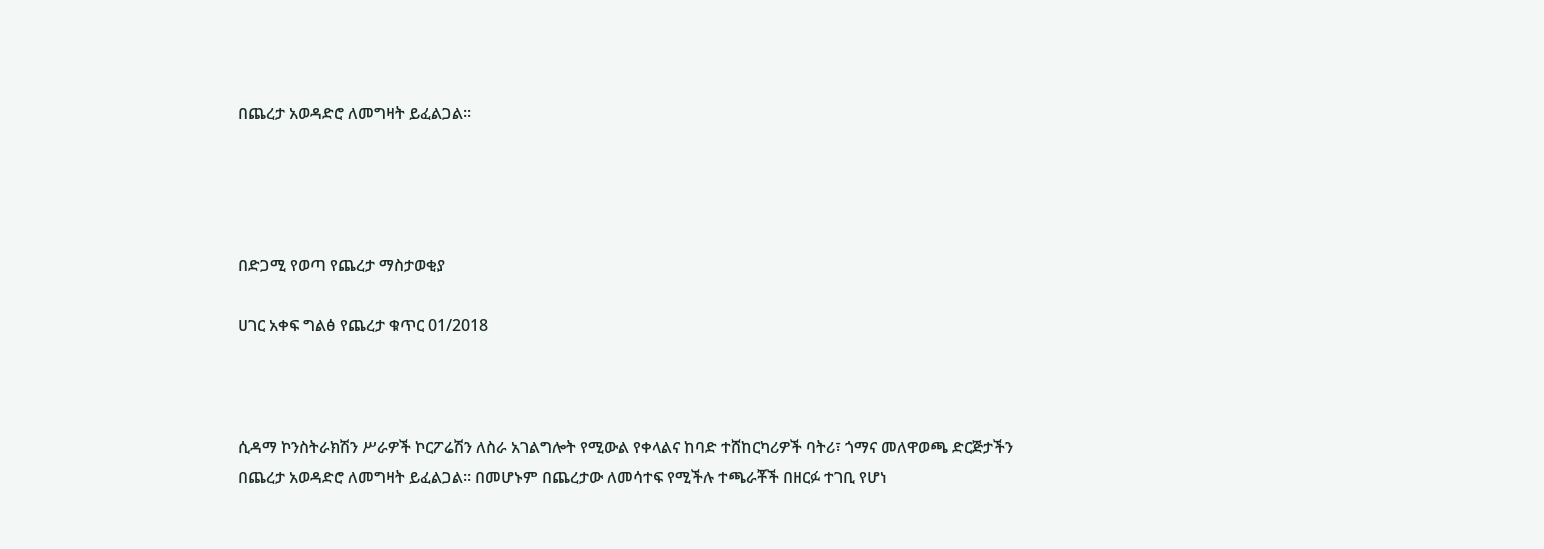በጨረታ አወዳድሮ ለመግዛት ይፈልጋል፡፡




በድጋሚ የወጣ የጨረታ ማስታወቂያ

ሀገር አቀፍ ግልፅ የጨረታ ቁጥር 01/2018



ሲዳማ ኮንስትራክሽን ሥራዎች ኮርፖሬሽን ለስራ አገልግሎት የሚውል የቀላልና ከባድ ተሸከርካሪዎች ባትሪ፣ ጎማና መለዋወጫ ድርጅታችን በጨረታ አወዳድሮ ለመግዛት ይፈልጋል፡፡ በመሆኑም በጨረታው ለመሳተፍ የሚችሉ ተጫራቾች በዘርፉ ተገቢ የሆነ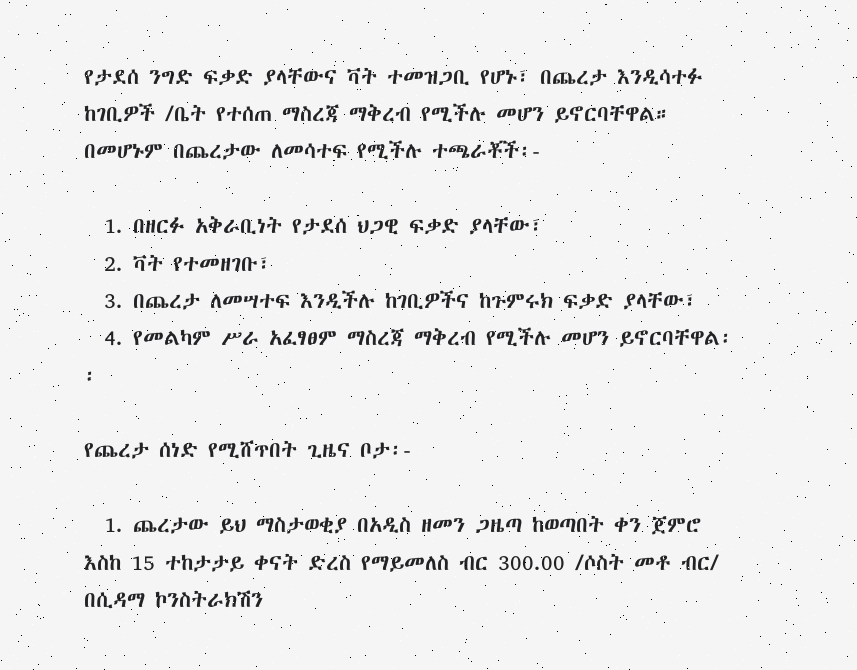የታደሰ ንግድ ፍቃድ ያላቸውና ቫት ተመዝጋቢ የሆኑ፣ በጨረታ እንዲሳተፉ ከገቢዎች /ቤት የተሰጠ ማስረጃ ማቅረብ የሚችሉ መሆን ይኖርባቸዋል። በመሆኑም በጨረታው ለመሳተፍ የሚችሉ ተጫራቾች፡-

  1. በዘርፉ አቅራቢነት የታደሰ ህጋዊ ፍቃድ ያላቸው፣
  2. ቫት የተመዘገቡ፣
  3. በጨረታ ለመሣተፍ እንዲችሉ ከገቢዎችና ከጉምሩክ ፍቃድ ያላቸው፣
  4. የመልካም ሥራ አፈፃፀም ማስረጃ ማቅረብ የሚችሉ መሆን ይኖርባቸዋል፡፡

የጨረታ ሰነድ የሚሸጥበት ጊዜና ቦታ፡-

  1. ጨረታው ይህ ማስታወቂያ በአዲስ ዘመን ጋዜጣ ከወጣበት ቀን ጀምሮ እስከ 15 ተከታታይ ቀናት ድረስ የማይመለስ ብር 300.00 /ሶስት መቶ ብር/ በሲዳማ ኮንስትራክሽን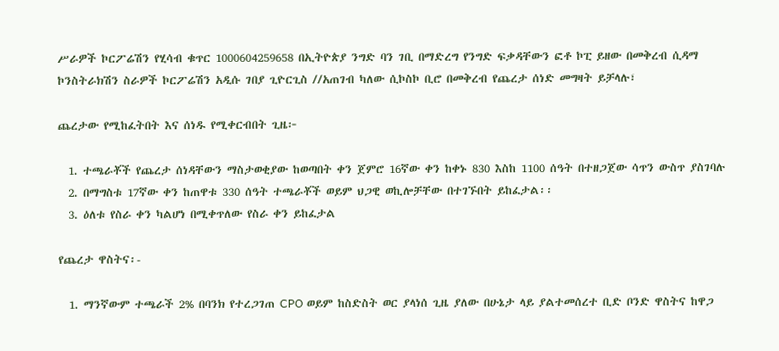ሥራዎች ኮርፖሬሽን የሂሳብ ቁጥር 1000604259658 በኢትዮጵያ ንግድ ባን ገቢ በማድረግ የንግድ ፍቃዳቸውን ፎቶ ኮፒ ይዘው በመቅረብ ሲዳማ ኮንስትራክሽን ስራዎች ኮርፖሬሽን አዲሱ ገበያ ጊዮርጊስ //አጠገብ ካለው ሲኮስኮ ቢሮ በመቅረብ የጨረታ ሰነድ መግዛት ይቻላሉ፣

ጨረታው የሚከፈትበት እና ሰነዱ የሚቀርብበት ጊዜ፦

  1. ተጫራቾች የጨረታ ሰነዳቸውን ማስታወቂያው ከወጣበት ቀን ጀምሮ 16ኛው ቀን ከቀኑ 830 እስከ 1100 ሰዓት በተዘጋጀው ሳጥን ውስጥ ያስገባሉ
  2. በማግስቱ 17ኛው ቀን ከጠዋቱ 330 ሰዓት ተጫራቾች ወይም ህጋዊ ወኪሎቻቸው በተገኙበት ይከፈታል፡፡
  3. ዕለቱ የስራ ቀን ካልሆነ በሚቀጥለው የስራ ቀን ይከፈታል

የጨረታ ዋስትና፡-

  1. ማንኛውም ተጫራች 2% በባንክ የተረጋገጠ CPO ወይም ከስድስት ወር ያላነሰ ጊዜ ያለው በሁኔታ ላይ ያልተመሰረተ ቢድ ቦንድ ዋስትና ከዋጋ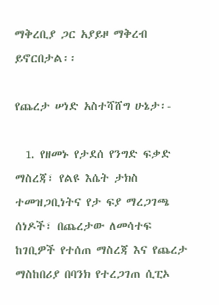ማቅረቢያ ጋር አያይዞ ማቅረብ ይኖርበታል፡፡

የጨረታ ሠነድ አስተሻሸግ ሁኔታ፡-

  1. የዘመኑ የታደሰ የንግድ ፍቃድ ማስረጃ፣ የልዩ እሴት ታክስ ተመዝጋቢነትና የታ ፍያ ማረጋገጫ ሰነዶች፣ በጨረታው ለመሳተፍ ከገቢዎች የተሰጠ ማስረጃ እና የጨረታ ማስከበሪያ በባንክ የተረጋገጠ ሲፒኦ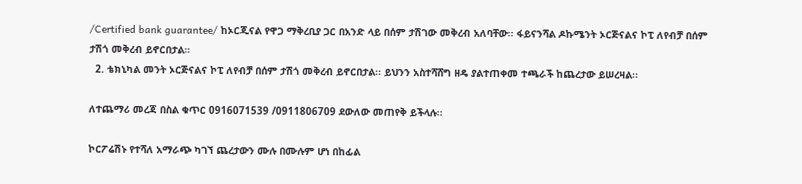/Certified bank guarantee/ ከኦርጂናል የዋጋ ማቅረቢያ ጋር በአንድ ላይ በሰም ታሽገው መቅረብ አለባቸው፡፡ ፋይናንሻል ዶኩሜንት ኦርጅናልና ኮፒ ለየብቻ በሰም ታሽጎ መቅረብ ይኖርበታል።
  2. ቴክኒካል መንት ኦርጅናልና ኮፒ ለየብቻ በሰም ታሽጎ መቅረብ ይኖርበታል፡፡ ይህንን አስተሻሸግ ዘዴ ያልተጠቀመ ተጫራች ከጨረታው ይሠረዛል፡፡

ለተጨማሪ መረጃ በስል ቁጥር 0916071539 /0911806709 ደውለው መጠየቅ ይችላሉ፡፡

ኮርፖሬሽኑ የተሻለ አማራጭ ካገኘ ጨረታውን ሙሉ በሙሉም ሆነ በከፊል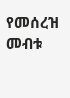የመሰረዝ መብቱ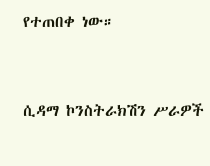የተጠበቀ ነው።



ሲዳማ ኮንስትራክሽን ሥራዎች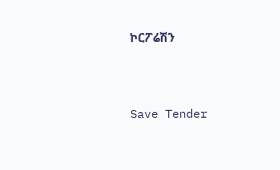ኮርፖሬሽን



Save Tender